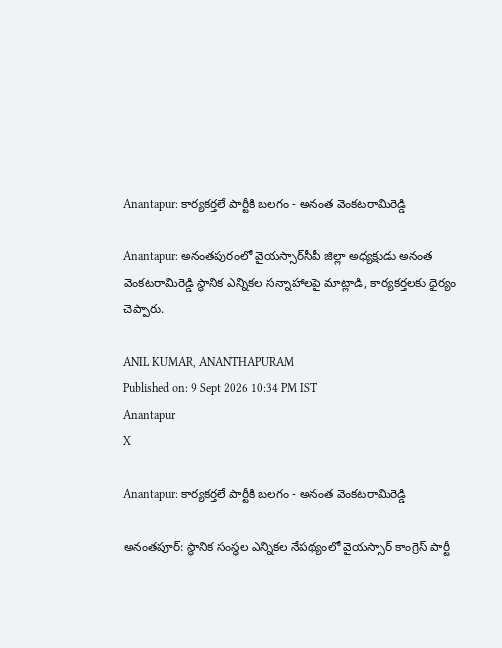Anantapur: కార్యకర్తలే పార్టీకి బలగం - అనంత వెంకటరామిరెడ్డి

Anantapur: అనంతపురంలో వైయస్సార్‌సీపీ జిల్లా అధ్యక్షుడు అనంత వెంకటరామిరెడ్డి స్థానిక ఎన్నికల సన్నాహాలపై మాట్లాడి, కార్యకర్తలకు ధైర్యం చెప్పారు.

ANIL KUMAR, ANANTHAPURAM
Published on: 9 Sept 2026 10:34 PM IST
Anantapur
X

Anantapur: కార్యకర్తలే పార్టీకి బలగం - అనంత వెంకటరామిరెడ్డి

అనంతపూర్: స్థానిక సంస్థల ఎన్నికల నేపథ్యంలో వైయస్సార్ కాంగ్రెస్ పార్టీ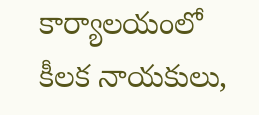కార్యాలయంలో కీలక నాయకులు,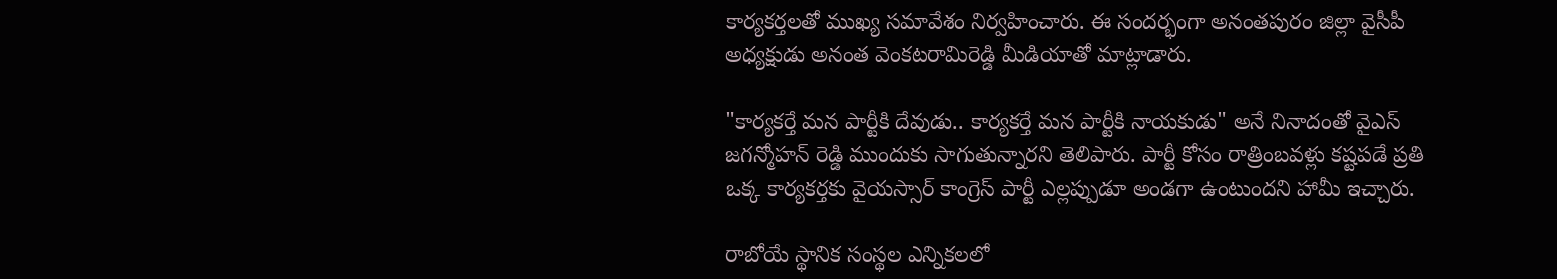కార్యకర్తలతో ముఖ్య సమావేశం నిర్వహించారు. ఈ సందర్భంగా అనంతపురం జిల్లా వైసీపీ అధ్యక్షుడు అనంత వెంకటరామిరెడ్డి మీడియాతో మాట్లాడారు.

"కార్యకర్తే మన పార్టీకి దేవుడు.. కార్యకర్తే మన పార్టీకి నాయకుడు" అనే నినాదంతో వైఎస్ జగన్మోహన్ రెడ్డి ముందుకు సాగుతున్నారని తెలిపారు. పార్టీ కోసం రాత్రింబవళ్లు కష్టపడే ప్రతి ఒక్క కార్యకర్తకు వైయస్సార్ కాంగ్రెస్ పార్టీ ఎల్లప్పుడూ అండగా ఉంటుందని హామీ ఇచ్చారు.

రాబోయే స్థానిక సంస్థల ఎన్నికలలో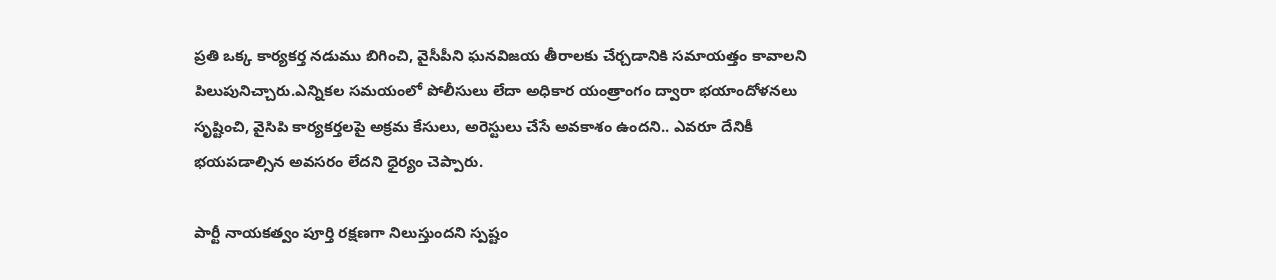ప్రతి ఒక్క కార్యకర్త నడుము బిగించి, వైసీపీని ఘనవిజయ తీరాలకు చేర్చడానికి సమాయత్తం కావాలని పిలుపునిచ్చారు.ఎన్నికల సమయంలో పోలీసులు లేదా అధికార యంత్రాంగం ద్వారా భయాందోళనలు సృష్టించి, వైసిపి కార్యకర్తలపై అక్రమ కేసులు, అరెస్టులు చేసే అవకాశం ఉందని.. ఎవరూ దేనికీ భయపడాల్సిన అవసరం లేదని ధైర్యం చెప్పారు.

పార్టీ నాయకత్వం పూర్తి రక్షణగా నిలుస్తుందని స్పష్టం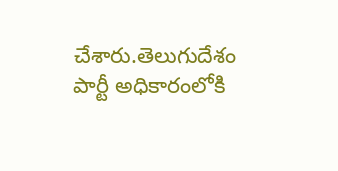చేశారు.తెలుగుదేశం పార్టీ అధికారంలోకి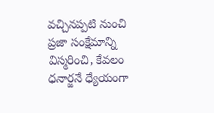వచ్చినప్పటి నుంచి ప్రజా సంక్షేమాన్ని విస్మరించి, కేవలం ధనార్జనే ధ్యేయంగా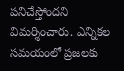పనిచేస్తోందని విమర్శించారు. ఎన్నికల సమయంలో ప్రజలకు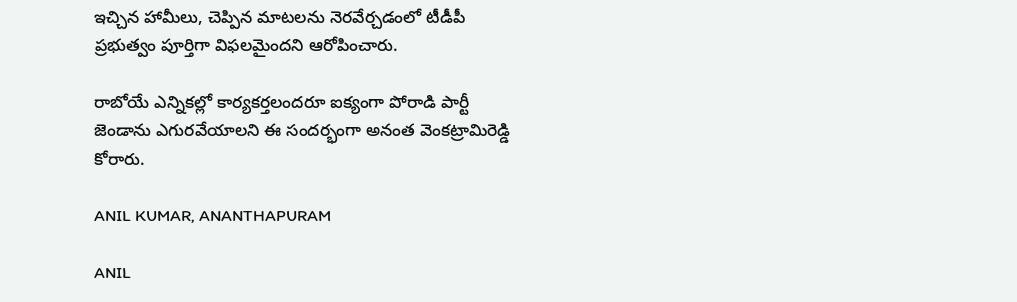ఇచ్చిన హామీలు, చెప్పిన మాటలను నెరవేర్చడంలో టీడీపీ ప్రభుత్వం పూర్తిగా విఫలమైందని ఆరోపించారు.

రాబోయే ఎన్నికల్లో కార్యకర్తలందరూ ఐక్యంగా పోరాడి పార్టీ జెండాను ఎగురవేయాలని ఈ సందర్భంగా అనంత వెంకట్రామిరెడ్డి కోరారు.

ANIL KUMAR, ANANTHAPURAM

ANIL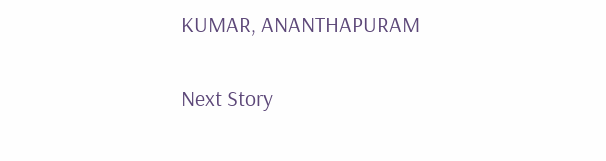KUMAR, ANANTHAPURAM

Next Story